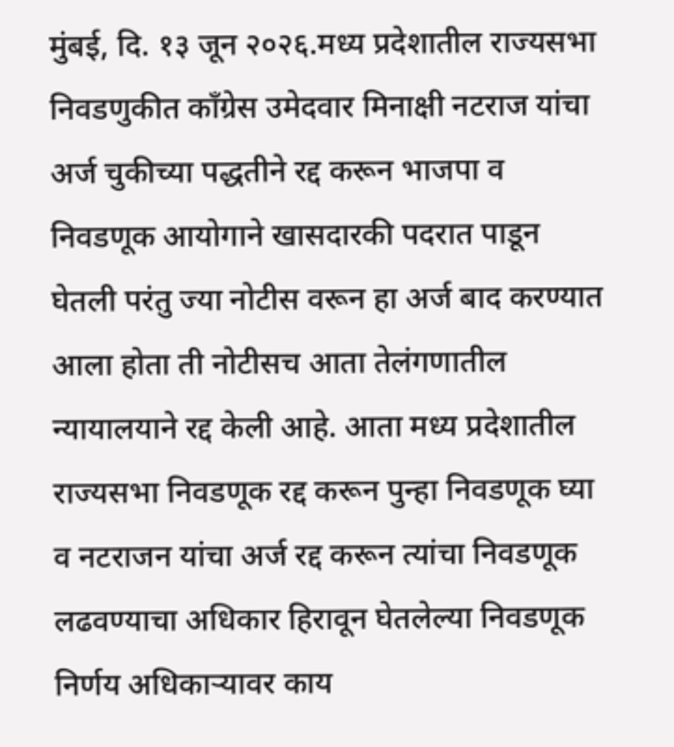मुंबई, दि. १३ जून २०२६.मध्य प्रदेशातील राज्यसभा निवडणुकीत काँग्रेस उमेदवार मिनाक्षी नटराज यांचा अर्ज चुकीच्या पद्धतीने रद्द करून भाजपा व निवडणूक आयोगाने खासदारकी पदरात पाडून घेतली परंतु ज्या नोटीस वरून हा अर्ज बाद करण्यात आला होता ती नोटीसच आता तेलंगणातील न्यायालयाने रद्द केली आहे. आता मध्य प्रदेशातील राज्यसभा निवडणूक रद्द करून पुन्हा निवडणूक घ्या व नटराजन यांचा अर्ज रद्द करून त्यांचा निवडणूक लढवण्याचा अधिकार हिरावून घेतलेल्या निवडणूक निर्णय अधिकाऱ्यावर काय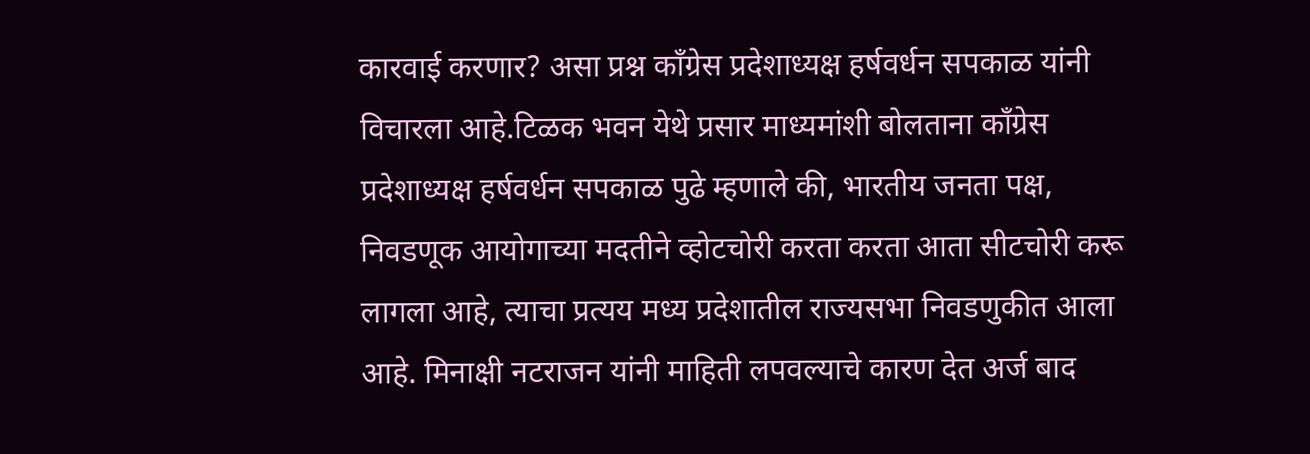कारवाई करणार? असा प्रश्न काँग्रेस प्रदेशाध्यक्ष हर्षवर्धन सपकाळ यांनी विचारला आहे.टिळक भवन येथे प्रसार माध्यमांशी बोलताना काँग्रेस प्रदेशाध्यक्ष हर्षवर्धन सपकाळ पुढे म्हणाले की, भारतीय जनता पक्ष, निवडणूक आयोगाच्या मदतीने व्होटचोरी करता करता आता सीटचोरी करू लागला आहे, त्याचा प्रत्यय मध्य प्रदेशातील राज्यसभा निवडणुकीत आला आहे. मिनाक्षी नटराजन यांनी माहिती लपवल्याचे कारण देत अर्ज बाद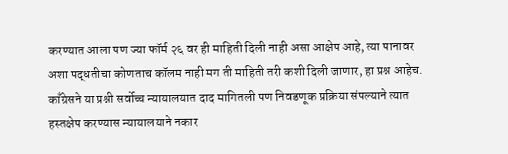करण्यात आला पण ज्या फॉर्म २६ वर ही माहिती दिली नाही असा आक्षेप आहे, त्या पानावर अशा पद्धतीचा कोणताच कॉलम नाही मग ती माहिती तरी कशी दिली जाणार, हा प्रश्न आहेच. काँग्रेसने या प्रश्नी सर्वोच्च न्यायालयात दाद मागितली पण निवडणूक प्रक्रिया संपल्याने त्यात हस्तक्षेप करण्यास न्यायालयाने नकार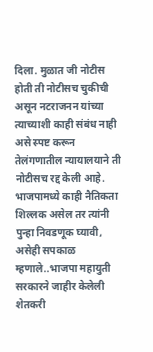दिला. मुळात जी नोटीस होती ती नोटीसच चुकीची असून नटराजनन यांच्या त्याच्याशी काही संबंध नाही असे स्पष्ट करून तेलंगणातील न्यायालयाने ती नोटीसच रद्द केली आहे. भाजपामध्ये काही नैतिकता शिल्लक असेल तर त्यांनी पुन्हा निवडणूक घ्यावी, असेही सपकाळ म्हणाले..भाजपा महायुती सरकारने जाहीर केलेली शेतकरी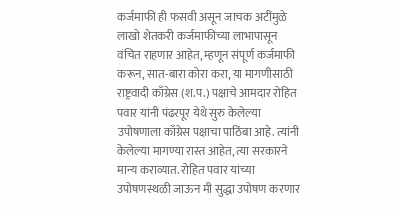कर्जमाफी ही फसवी असून जाचक अटींमुळे लाखो शेतकरी कर्जमाफीच्या लाभापासून वंचित राहणार आहेत, म्हणून संपूर्ण कर्जमाफी करून, सात-बारा कोरा करा, या मागणीसाठी राष्ट्रवादी काँग्रेस (श.प.) पक्षाचे आमदार रोहित पवार यांनी पंढरपूर येथे सुरु केलेल्या उपोषणाला काँग्रेस पक्षाचा पाठिंबा आहे. त्यांनी केलेल्या मागण्या रास्त आहेत, त्या सरकारने मान्य कराव्यात. रोहित पवार यांच्या उपोषणस्थळी जाऊन मी सुद्धा उपोषण करणार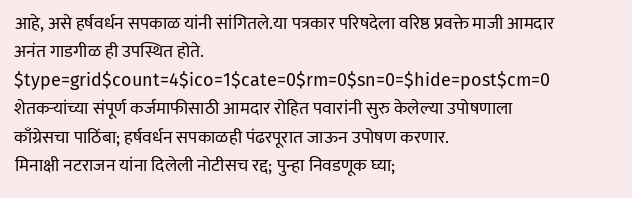आहे, असे हर्षवर्धन सपकाळ यांनी सांगितले.या पत्रकार परिषदेला वरिष्ठ प्रवक्ते माजी आमदार अनंत गाडगीळ ही उपस्थित होते.
$type=grid$count=4$ico=1$cate=0$rm=0$sn=0=$hide=post$cm=0
शेतकऱ्यांच्या संपूर्ण कर्जमाफीसाठी आमदार रोहित पवारांनी सुरु केलेल्या उपोषणाला काँग्रेसचा पाठिंबा; हर्षवर्धन सपकाळही पंढरपूरात जाऊन उपोषण करणार.
मिनाक्षी नटराजन यांना दिलेली नोटीसच रद्द; पुन्हा निवडणूक घ्या;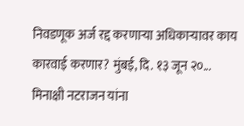निवडणूक अर्ज रद्द करणाऱ्या अधिकाऱ्यावर काय कारवाई करणार? मुंबई, दि. १३ जून २०...
मिनाक्षी नटराजन यांना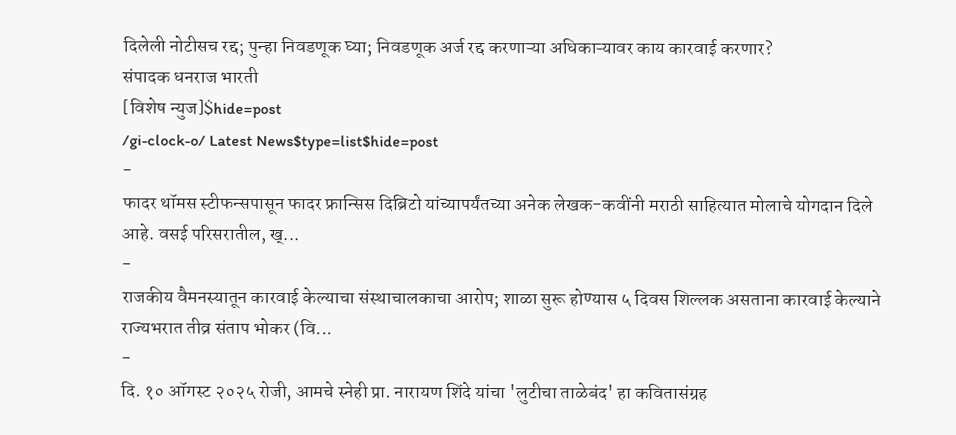दिलेली नोटीसच रद्द; पुन्हा निवडणूक घ्या; निवडणूक अर्ज रद्द करणाऱ्या अधिकाऱ्यावर काय कारवाई करणार?
संपादक धनराज भारती
[विशेष न्युज]$hide=post
/gi-clock-o/ Latest News$type=list$hide=post
-
फादर थॉमस स्टीफन्सपासून फादर फ्रान्सिस दिब्रिटो यांच्यापर्यंतच्या अनेक लेखक-कवींनी मराठी साहित्यात मोलाचे योगदान दिले आहे. वसई परिसरातील, ख्...
-
राजकीय वैमनस्यातून कारवाई केल्याचा संस्थाचालकाचा आरोप; शाळा सुरू होण्यास ५ दिवस शिल्लक असताना कारवाई केल्याने राज्यभरात तीव्र संताप भोकर (वि...
-
दि. १० ऑगस्ट २०२५ रोजी, आमचे स्नेही प्रा. नारायण शिंदे यांचा 'लुटीचा ताळेबंद' हा कवितासंग्रह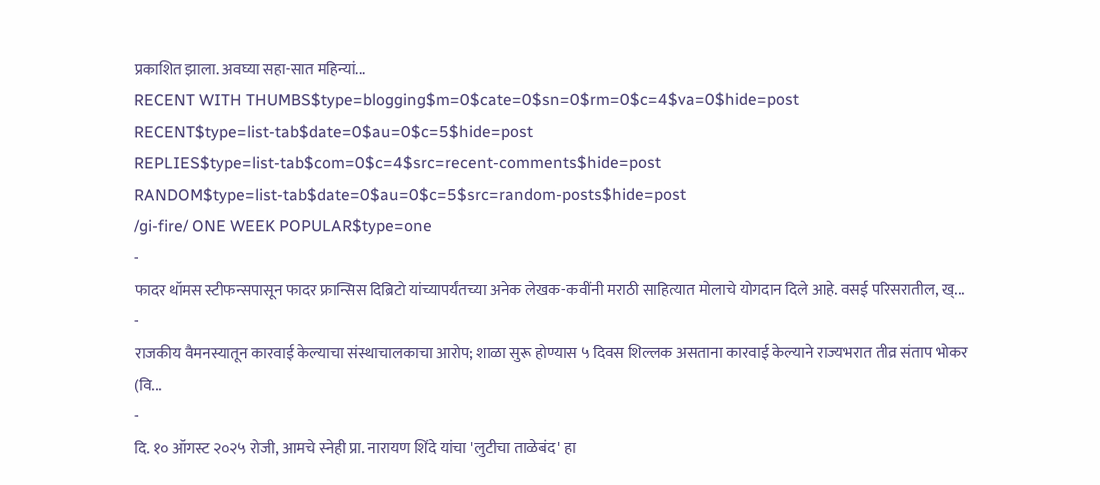प्रकाशित झाला. अवघ्या सहा-सात महिन्यां...
RECENT WITH THUMBS$type=blogging$m=0$cate=0$sn=0$rm=0$c=4$va=0$hide=post
RECENT$type=list-tab$date=0$au=0$c=5$hide=post
REPLIES$type=list-tab$com=0$c=4$src=recent-comments$hide=post
RANDOM$type=list-tab$date=0$au=0$c=5$src=random-posts$hide=post
/gi-fire/ ONE WEEK POPULAR$type=one
-
फादर थॉमस स्टीफन्सपासून फादर फ्रान्सिस दिब्रिटो यांच्यापर्यंतच्या अनेक लेखक-कवींनी मराठी साहित्यात मोलाचे योगदान दिले आहे. वसई परिसरातील, ख्...
-
राजकीय वैमनस्यातून कारवाई केल्याचा संस्थाचालकाचा आरोप; शाळा सुरू होण्यास ५ दिवस शिल्लक असताना कारवाई केल्याने राज्यभरात तीव्र संताप भोकर (वि...
-
दि. १० ऑगस्ट २०२५ रोजी, आमचे स्नेही प्रा. नारायण शिंदे यांचा 'लुटीचा ताळेबंद' हा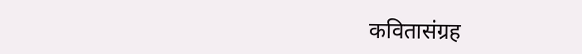कवितासंग्रह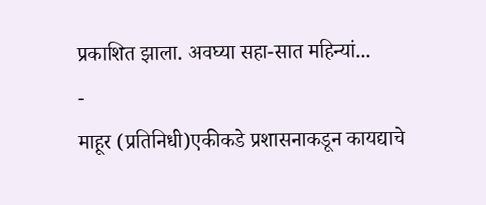प्रकाशित झाला. अवघ्या सहा-सात महिन्यां...
-
माहूर (प्रतिनिधी)एकीकडे प्रशासनाकडून कायद्याचे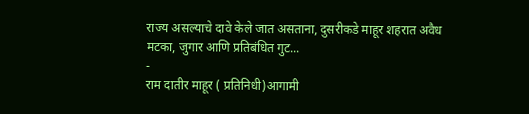राज्य असल्याचे दावे केले जात असताना, दुसरीकडे माहूर शहरात अवैध मटका, जुगार आणि प्रतिबंधित गुट...
-
राम दातीर माहूर ( प्रतिनिधी)आगामी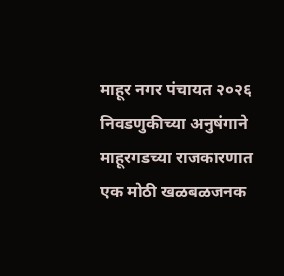माहूर नगर पंचायत २०२६ निवडणुकीच्या अनुषंगाने माहूरगडच्या राजकारणात एक मोठी खळबळजनक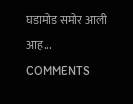घडामोड समोर आली आह...
COMMENTS